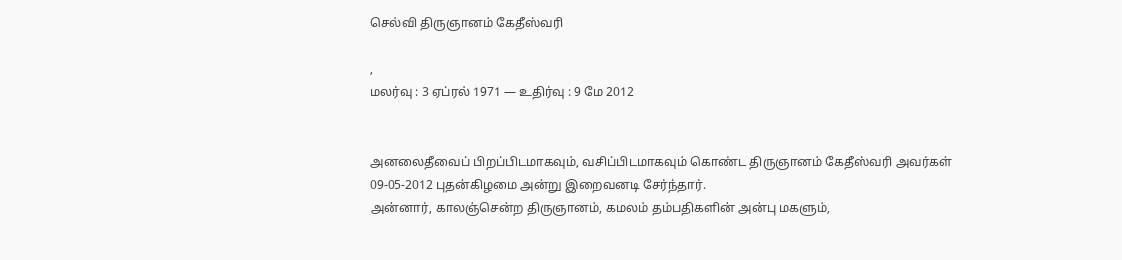செல்வி திருஞானம் கேதீஸ்வரி

,
மலர்வு : 3 ஏப்ரல் 1971 — உதிர்வு : 9 மே 2012


அனலைதீவைப் பிறப்பிடமாகவும், வசிப்பிடமாகவும் கொண்ட திருஞானம் கேதீஸ்வரி அவர்கள் 09-05-2012 புதன்கிழமை அன்று இறைவனடி சேர்ந்தார்.
அன்னார், காலஞ்சென்ற திருஞானம், கமலம் தம்பதிகளின் அன்பு மகளும்,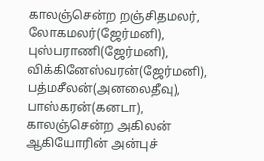காலஞ்சென்ற றஞ்சிதமலர், லோகமலர்(ஜேர்மனி), புஸ்பராணி(ஜேர்மனி), விக்கினேஸ்வரன்(ஜேர்மனி), பத்மசீலன்(அனலைதீவு), பாஸ்கரன்(கனடா), காலஞ்சென்ற அகிலன் ஆகியோரின் அன்புச்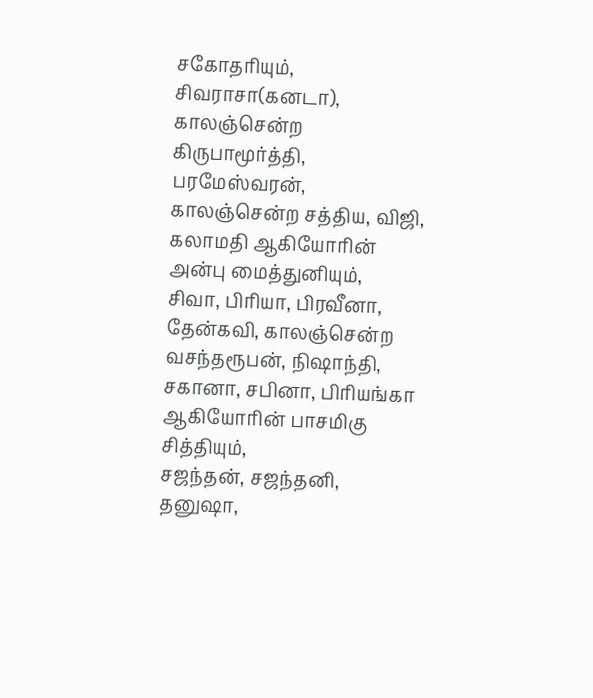சகோதரியும்,
சிவராசா(கனடா), காலஞ்சென்ற கிருபாமூர்த்தி, பரமேஸ்வரன், காலஞ்சென்ற சத்திய, விஜி, கலாமதி ஆகியோரின் அன்பு மைத்துனியும்,
சிவா, பிரியா, பிரவீனா, தேன்கவி, காலஞ்சென்ற வசந்தரூபன், நிஷாந்தி, சகானா, சபினா, பிரியங்கா ஆகியோரின் பாசமிகு சித்தியும்,
சஜந்தன், சஜந்தனி, தனுஷா,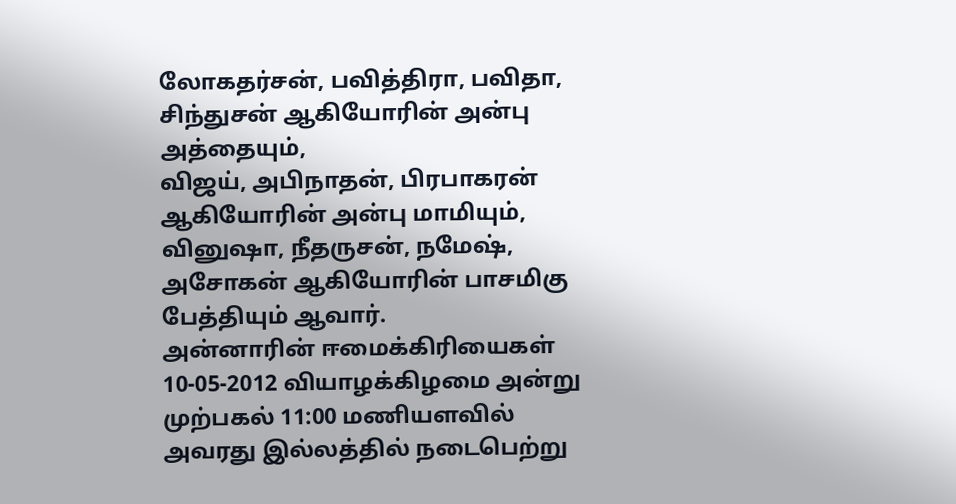லோகதர்சன், பவித்திரா, பவிதா, சிந்துசன் ஆகியோரின் அன்பு அத்தையும்,
விஜய், அபிநாதன், பிரபாகரன் ஆகியோரின் அன்பு மாமியும்,
வினுஷா, நீதருசன், நமேஷ், அசோகன் ஆகியோரின் பாசமிகு பேத்தியும் ஆவார்.
அன்னாரின் ஈமைக்கிரியைகள் 10-05-2012 வியாழக்கிழமை அன்று முற்பகல் 11:00 மணியளவில் அவரது இல்லத்தில் நடைபெற்று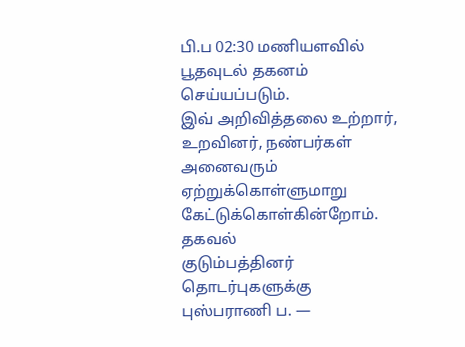பி.ப 02:30 மணியளவில் பூதவுடல் தகனம் செய்யப்படும்.
இவ் அறிவித்தலை உற்றார், உறவினர், நண்பர்கள் அனைவரும் ஏற்றுக்கொள்ளுமாறு கேட்டுக்கொள்கின்றோம்.
தகவல்
குடும்பத்தினர்
தொடர்புகளுக்கு
புஸ்பராணி ப. —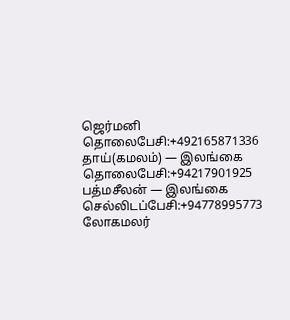ஜெர்மனி
தொலைபேசி:+492165871336
தாய்(கமலம்) — இலங்கை
தொலைபேசி:+94217901925
பத்மசீலன் — இலங்கை
செல்லிடப்பேசி:+94778995773
லோகமலர்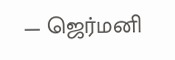— ஜெர்மனி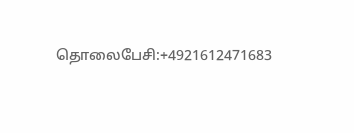தொலைபேசி:+4921612471683